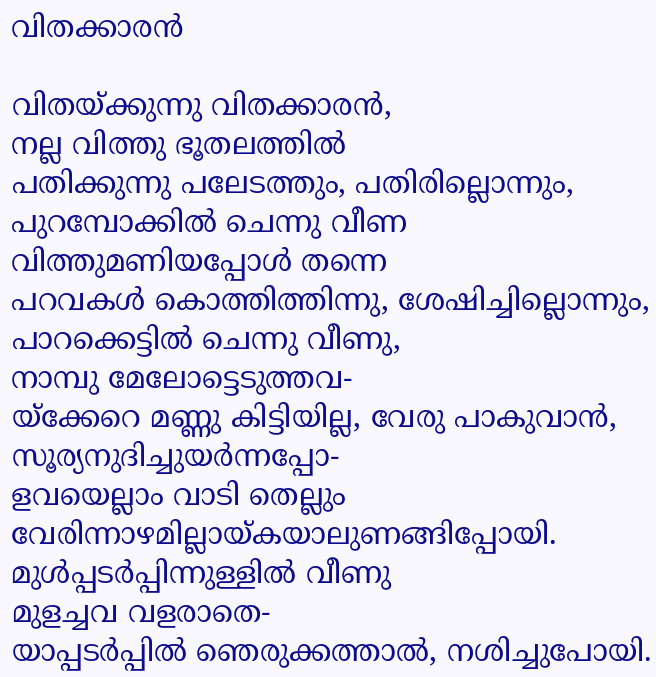വിതക്കാരൻ

വിതയ്ക്കുന്നു വിതക്കാരൻ,
നല്ല വിത്തു ഭൂതലത്തിൽ
പതിക്കുന്നു പലേടത്തും, പതിരില്ലൊന്നും,
പുറമ്പോക്കിൽ ചെന്നു വീണ
വിത്തുമണിയപ്പോൾ തന്നെ
പറവകൾ കൊത്തിത്തിന്നു, ശേഷിച്ചില്ലൊന്നും,
പാറക്കെട്ടിൽ ചെന്നു വീണു,
നാമ്പു മേലോട്ടെടുത്തവ-
യ്ക്കേറെ മണ്ണു കിട്ടിയില്ല, വേരു പാകുവാൻ,
സൂര്യനുദിച്ചുയർന്നപ്പോ-
ളവയെല്ലാം വാടി തെല്ലും
വേരിന്നാഴമില്ലായ്കയാലുണങ്ങിപ്പോയി.
മുൾപ്പടർപ്പിന്നുള്ളിൽ വീണു
മുളച്ചവ വളരാതെ-
യാപ്പടർപ്പിൽ ഞെരുക്കത്താൽ, നശിച്ചുപോയി.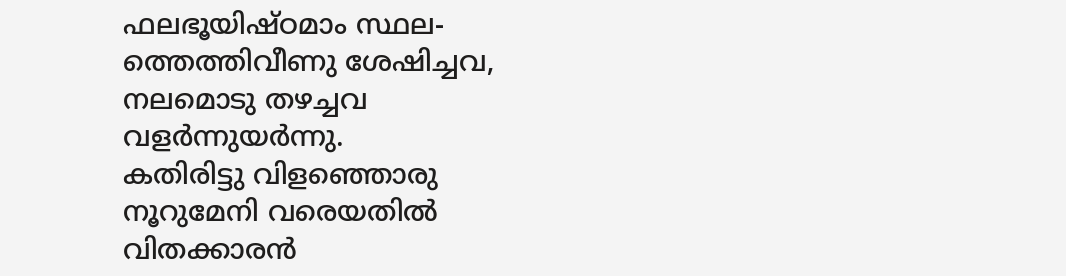ഫലഭൂയിഷ്ഠമാം സ്ഥല-
ത്തെത്തിവീണു ശേഷിച്ചവ,
നലമൊടു തഴച്ചവ വളർന്നുയർന്നു.
കതിരിട്ടു വിളഞ്ഞൊരു
നൂറുമേനി വരെയതിൽ
വിതക്കാരൻ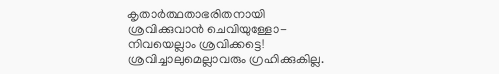കൃതാർത്ഥതാഭരിതനായി
ശ്രവിക്കുവാൻ ചെവിയുള്ളോ-
നിവയെല്ലാം ശ്രവിക്കട്ടെ!
ശ്രവിച്ചാലുമെല്ലാവരും ഗ്രഹിക്കുകില്ല.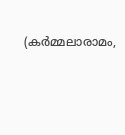(കർമ്മലാരാമം,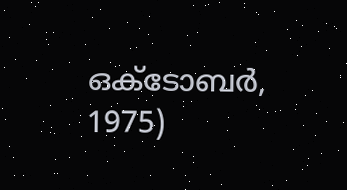ഒക്ടോബർ, 1975)